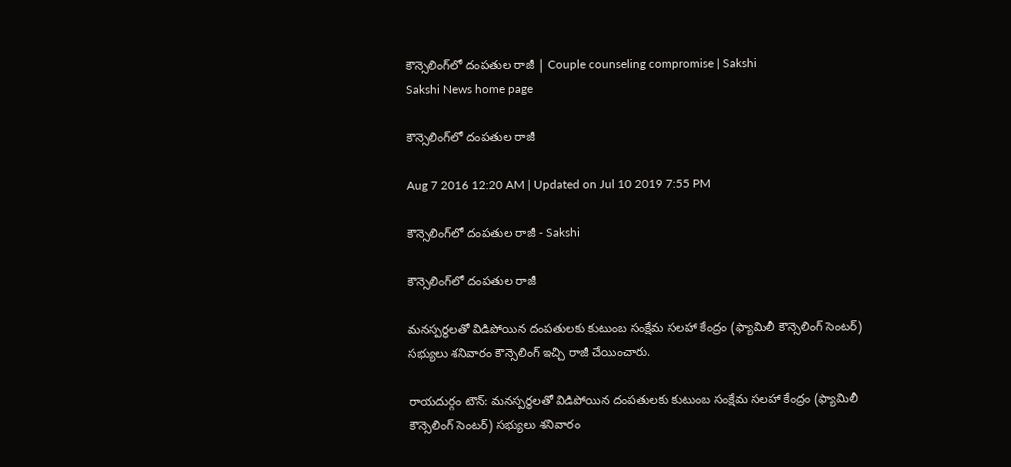కౌన్సెలింగ్‌లో దంపతుల రాజీ | Couple counseling compromise | Sakshi
Sakshi News home page

కౌన్సెలింగ్‌లో దంపతుల రాజీ

Aug 7 2016 12:20 AM | Updated on Jul 10 2019 7:55 PM

కౌన్సెలింగ్‌లో దంపతుల రాజీ - Sakshi

కౌన్సెలింగ్‌లో దంపతుల రాజీ

మనస్పర్థలతో విడిపోయిన దంపతులకు కుటుంబ సంక్షేమ సలహా కేంద్రం (ఫ్యామిలీ కౌన్సెలింగ్‌ సెంటర్‌) సభ్యులు శనివారం కౌన్సెలింగ్‌ ఇచ్చి రాజీ చేయించారు.

రాయదుర్గం టౌన్‌: మనస్పర్థలతో విడిపోయిన దంపతులకు కుటుంబ సంక్షేమ సలహా కేంద్రం (ఫ్యామిలీ కౌన్సెలింగ్‌ సెంటర్‌) సభ్యులు శనివారం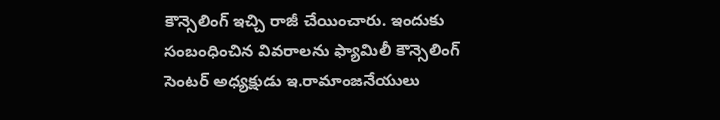కౌన్సెలింగ్‌ ఇచ్చి రాజీ చేయించారు. ఇందుకు సంబంధించిన వివరాలను ఫ్యామిలీ కౌన్సెలింగ్‌ సెంటర్‌ అధ్యక్షుడు ఇ.రామాంజనేయులు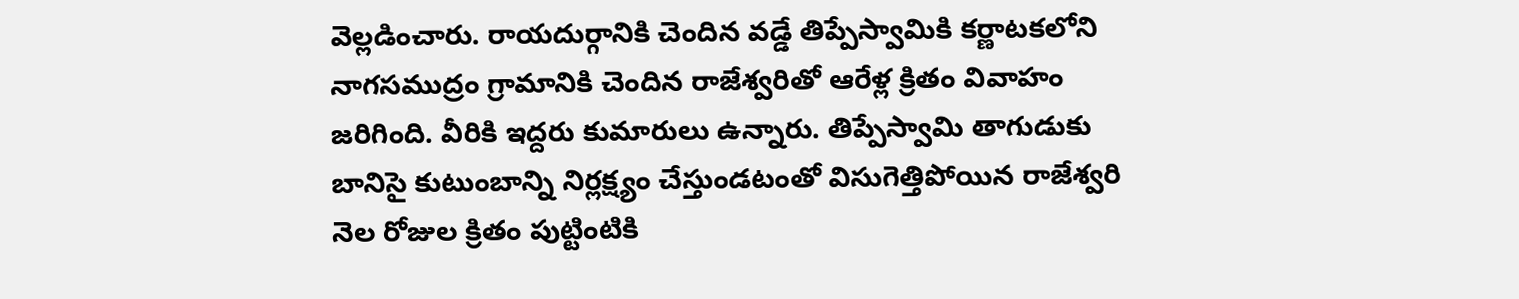వెల్లడించారు. రాయదుర్గానికి చెందిన వడ్డే తిప్పేస్వామికి కర్ణాటకలోని నాగసముద్రం గ్రామానికి చెందిన రాజేశ్వరితో ఆరేళ్ల క్రితం వివాహం జరిగింది. వీరికి ఇద్దరు కుమారులు ఉన్నారు. తిప్పేస్వామి తాగుడుకు బానిసై కుటుంబాన్ని నిర్లక్ష్యం చేస్తుండటంతో విసుగెత్తిపోయిన రాజేశ్వరి నెల రోజుల క్రితం పుట్టింటికి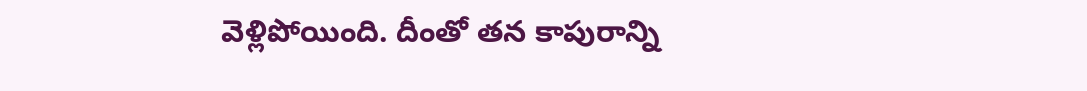వెళ్లిపోయింది. దీంతో తన కాపురాన్ని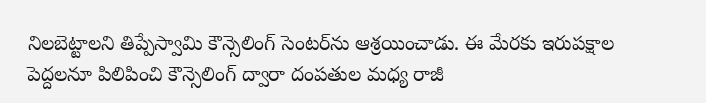నిలబెట్టాలని తిప్పేస్వామి కౌన్సెలింగ్‌ సెంటర్‌ను ఆశ్రయించాడు. ఈ మేరకు ఇరుపక్షాల పెద్దలనూ పిలిపించి కౌన్సెలింగ్‌ ద్వారా దంపతుల మధ్య రాజీ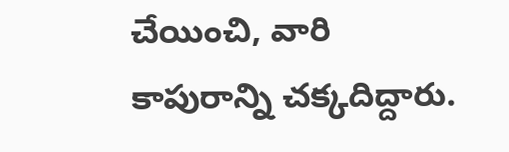చేయించి, వారి కాపురాన్ని చక్కదిద్దారు.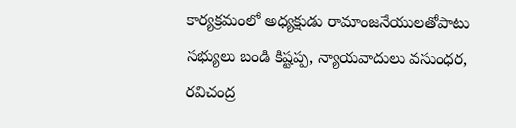కార్యక్రమంలో అధ్యక్షుడు రామాంజనేయులతోపాటు సభ్యులు బండి కిష్టప్ప, న్యాయవాదులు వసుంధర, రవిచంద్ర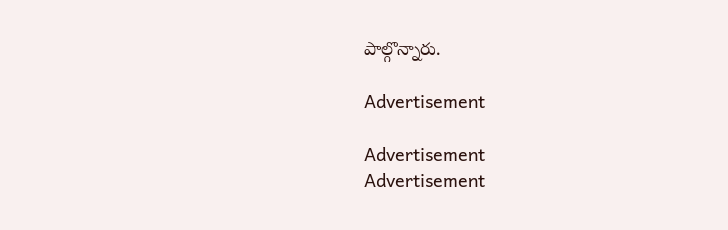పాల్గొన్నారు.

Advertisement

Advertisement
Advertisement